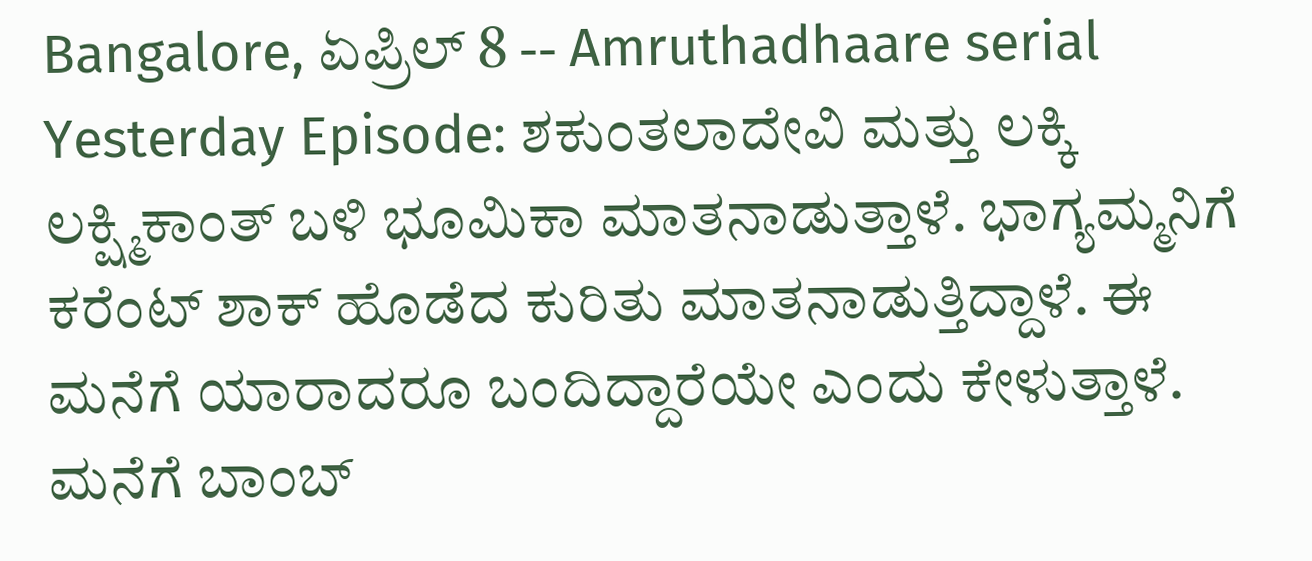Bangalore, ಏಪ್ರಿಲ್ 8 -- Amruthadhaare serial Yesterday Episode: ಶಕುಂತಲಾದೇವಿ ಮತ್ತು ಲಕ್ಕಿ ಲಕ್ಷ್ಮಿಕಾಂತ್ ಬಳಿ ಭೂಮಿಕಾ ಮಾತನಾಡುತ್ತಾಳೆ. ಭಾಗ್ಯಮ್ಮನಿಗೆ ಕರೆಂಟ್ ಶಾಕ್ ಹೊಡೆದ ಕುರಿತು ಮಾತನಾಡುತ್ತಿದ್ದಾಳೆ. ಈ ಮನೆಗೆ ಯಾರಾದರೂ ಬಂದಿದ್ದಾರೆಯೇ ಎಂದು ಕೇಳುತ್ತಾಳೆ. ಮನೆಗೆ ಬಾಂಬ್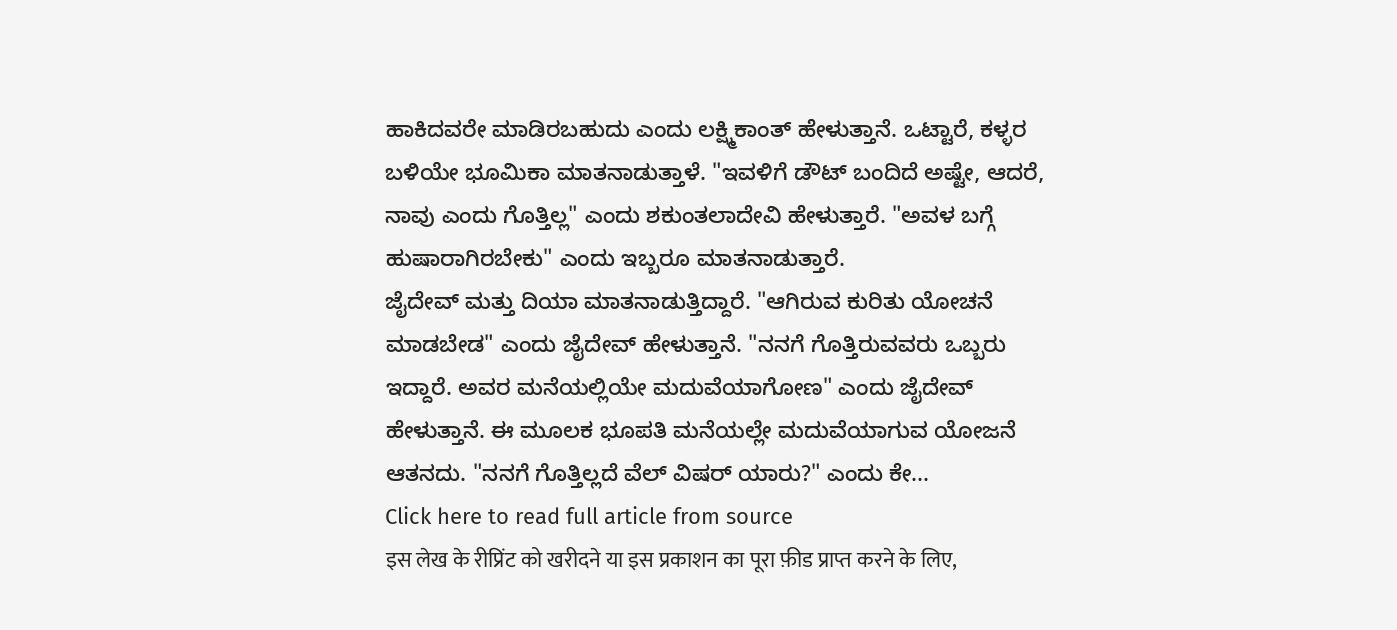ಹಾಕಿದವರೇ ಮಾಡಿರಬಹುದು ಎಂದು ಲಕ್ಷ್ಮಿಕಾಂತ್ ಹೇಳುತ್ತಾನೆ. ಒಟ್ಟಾರೆ, ಕಳ್ಳರ ಬಳಿಯೇ ಭೂಮಿಕಾ ಮಾತನಾಡುತ್ತಾಳೆ. "ಇವಳಿಗೆ ಡೌಟ್ ಬಂದಿದೆ ಅಷ್ಟೇ, ಆದರೆ, ನಾವು ಎಂದು ಗೊತ್ತಿಲ್ಲ" ಎಂದು ಶಕುಂತಲಾದೇವಿ ಹೇಳುತ್ತಾರೆ. "ಅವಳ ಬಗ್ಗೆ ಹುಷಾರಾಗಿರಬೇಕು" ಎಂದು ಇಬ್ಬರೂ ಮಾತನಾಡುತ್ತಾರೆ.
ಜೈದೇವ್ ಮತ್ತು ದಿಯಾ ಮಾತನಾಡುತ್ತಿದ್ದಾರೆ. "ಆಗಿರುವ ಕುರಿತು ಯೋಚನೆ ಮಾಡಬೇಡ" ಎಂದು ಜೈದೇವ್ ಹೇಳುತ್ತಾನೆ. "ನನಗೆ ಗೊತ್ತಿರುವವರು ಒಬ್ಬರು ಇದ್ದಾರೆ. ಅವರ ಮನೆಯಲ್ಲಿಯೇ ಮದುವೆಯಾಗೋಣ" ಎಂದು ಜೈದೇವ್ ಹೇಳುತ್ತಾನೆ. ಈ ಮೂಲಕ ಭೂಪತಿ ಮನೆಯಲ್ಲೇ ಮದುವೆಯಾಗುವ ಯೋಜನೆ ಆತನದು. "ನನಗೆ ಗೊತ್ತಿಲ್ಲದೆ ವೆಲ್ ವಿಷರ್ ಯಾರು?" ಎಂದು ಕೇ...
Click here to read full article from source
इस लेख के रीप्रिंट को खरीदने या इस प्रकाशन का पूरा फ़ीड प्राप्त करने के लिए,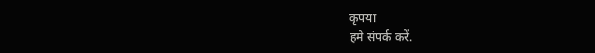कृपया
हमे संपर्क करें.